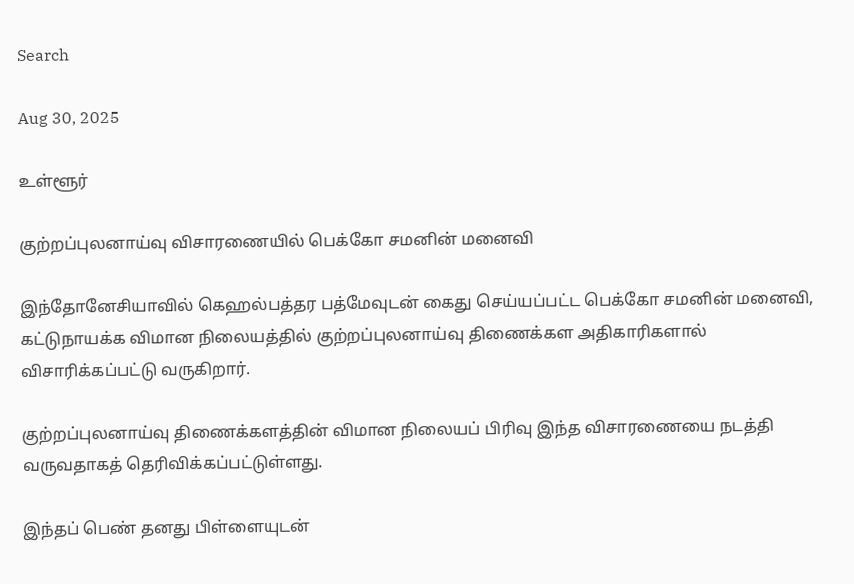Search

Aug 30, 2025

உள்ளூர்

குற்றப்புலனாய்வு விசாரணையில் பெக்கோ சமனின் மனைவி

இந்தோனேசியாவில் கெஹல்பத்தர பத்மேவுடன் கைது செய்யப்பட்ட பெக்கோ சமனின் மனைவி, கட்டுநாயக்க விமான நிலையத்தில் குற்றப்புலனாய்வு திணைக்கள அதிகாரிகளால் விசாரிக்கப்பட்டு வருகிறார்.

குற்றப்புலனாய்வு திணைக்களத்தின் விமான நிலையப் பிரிவு இந்த விசாரணையை நடத்தி வருவதாகத் தெரிவிக்கப்பட்டுள்ளது.

இந்தப் பெண் தனது பிள்ளையுடன்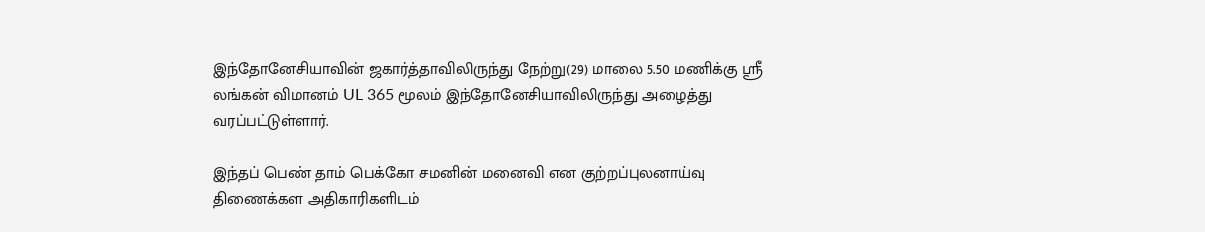இந்தோனேசியாவின் ஜகார்த்தாவிலிருந்து நேற்று(29) மாலை 5.50 மணிக்கு ஸ்ரீ லங்கன் விமானம் UL 365 மூலம் இந்தோனேசியாவிலிருந்து அழைத்து வரப்பட்டுள்ளார்.

இந்தப் பெண் தாம் பெக்கோ சமனின் மனைவி என குற்றப்புலனாய்வு திணைக்கள அதிகாரிகளிடம்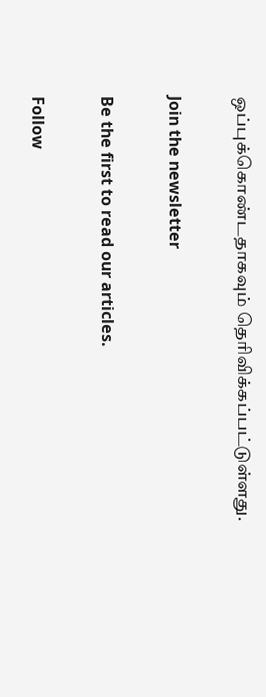ஒப்புக்கொண்டதாகவும் தெரிவிக்கப்பட்டுள்ளது.

Join the newsletter

Be the first to read our articles.

Follow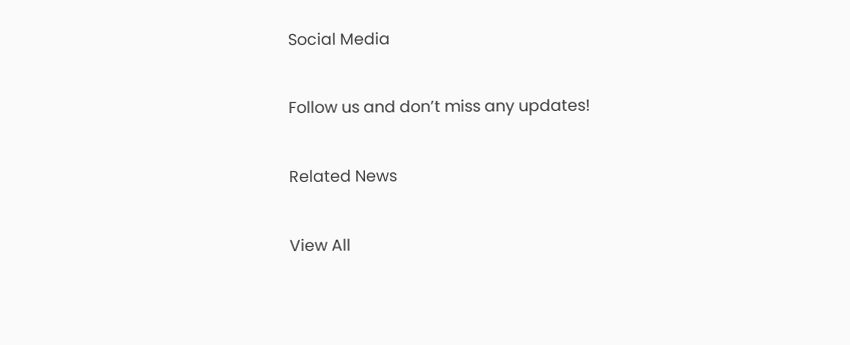Social Media

Follow us and don’t miss any updates!

Related News

View All